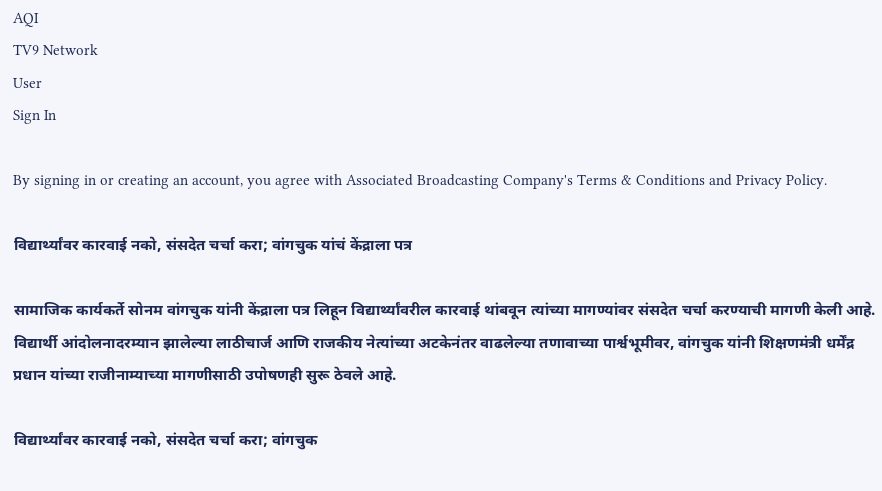AQI
TV9 Network
User
Sign In

By signing in or creating an account, you agree with Associated Broadcasting Company's Terms & Conditions and Privacy Policy.

विद्यार्थ्यांवर कारवाई नको, संसदेत चर्चा करा; वांगचुक यांचं केंद्राला पत्र

सामाजिक कार्यकर्ते सोनम वांगचुक यांनी केंद्राला पत्र लिहून विद्यार्थ्यांवरील कारवाई थांबवून त्यांच्या मागण्यांवर संसदेत चर्चा करण्याची मागणी केली आहे. विद्यार्थी आंदोलनादरम्यान झालेल्या लाठीचार्ज आणि राजकीय नेत्यांच्या अटकेनंतर वाढलेल्या तणावाच्या पार्श्वभूमीवर, वांगचुक यांनी शिक्षणमंत्री धर्मेंद्र प्रधान यांच्या राजीनाम्याच्या मागणीसाठी उपोषणही सुरू ठेवले आहे.

विद्यार्थ्यांवर कारवाई नको, संसदेत चर्चा करा; वांगचुक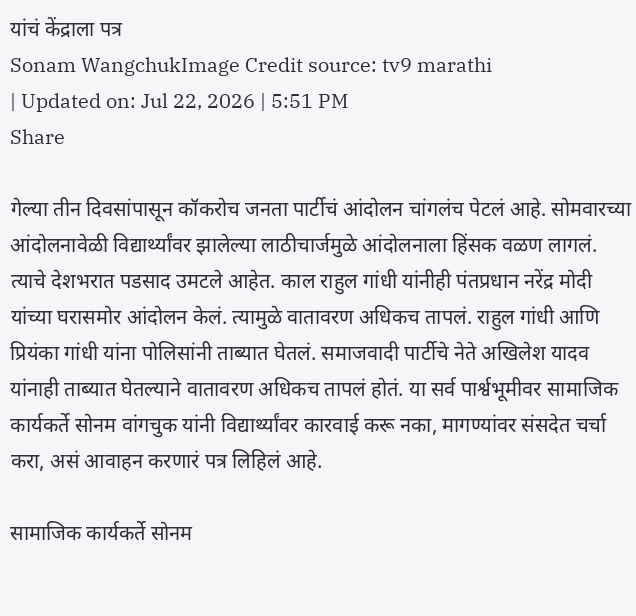यांचं केंद्राला पत्र
Sonam WangchukImage Credit source: tv9 marathi
| Updated on: Jul 22, 2026 | 5:51 PM
Share

गेल्या तीन दिवसांपासून कॉकरोच जनता पार्टीचं आंदोलन चांगलंच पेटलं आहे. सोमवारच्या आंदोलनावेळी विद्यार्थ्यांवर झालेल्या लाठीचार्जमुळे आंदोलनाला हिंसक वळण लागलं. त्याचे देशभरात पडसाद उमटले आहेत. काल राहुल गांधी यांनीही पंतप्रधान नरेंद्र मोदी यांच्या घरासमोर आंदोलन केलं. त्यामुळे वातावरण अधिकच तापलं. राहुल गांधी आणि प्रियंका गांधी यांना पोलिसांनी ताब्यात घेतलं. समाजवादी पार्टीचे नेते अखिलेश यादव यांनाही ताब्यात घेतल्याने वातावरण अधिकच तापलं होतं. या सर्व पार्श्वभूमीवर सामाजिक कार्यकर्ते सोनम वांगचुक यांनी विद्यार्थ्यांवर कारवाई करू नका, मागण्यांवर संसदेत चर्चा करा, असं आवाहन करणारं पत्र लिहिलं आहे.

सामाजिक कार्यकर्ते सोनम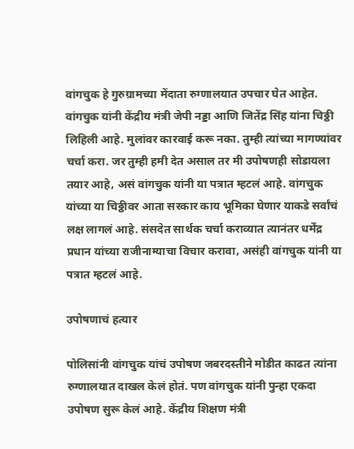वांगचुक हे गुरुग्रामच्या मेंदाता रुग्णालयात उपचार घेत आहेत. वांगचुक यांनी केंद्रीय मंत्री जेपी नड्डा आणि जितेंद्र सिंह यांना चिठ्ठी लिहिली आहे. मुलांवर कारवाई करू नका. तुम्ही त्यांच्या मागण्यांवर चर्चा करा. जर तुम्ही हमी देत असाल तर मी उपोषणही सोडायला तयार आहे, असं वांगचुक यांनी या पत्रात म्हटलं आहे. वांगचुक यांच्या या चिठ्ठीवर आता सरकार काय भूमिका घेणार याकडे सर्वांचं लक्ष लागलं आहे. संसदेत सार्थक चर्चा कराव्यात त्यानंतर धर्मेंद्र प्रधान यांच्या राजीनाम्याचा विचार करावा, असंही वांगचुक यांनी या पत्रात म्हटलं आहे.

उपोषणाचं हत्यार

पोलिसांनी वांगचुक यांचं उपोषण जबरदस्तीने मोडीत काढत त्यांना रुग्णालयात दाखल केलं होतं. पण वांगचुक यांनी पुन्हा एकदा उपोषण सुरू केलं आहे. केंद्रीय शिक्षण मंत्री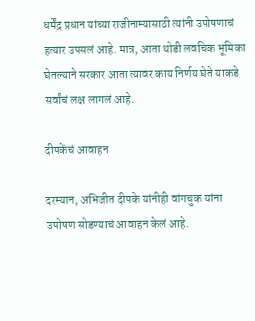धर्मेंद्र प्रधान यांच्या राजीनाम्यासाठी त्यांनी उपोषणाचं हत्यार उपसलं आहे. मात्र, आता थोडी लवचिक भूमिका घेतल्याने सरकार आता त्यावर काय निर्णय घेते याकडे सर्वांचं लक्ष लागलं आहे.

दीपकेंचं आवाहन

दरम्यान, अभिजीत दीपके यांनीही वांगचुक यांना उपोषण सोडण्याचं आवाहन केलं आहे.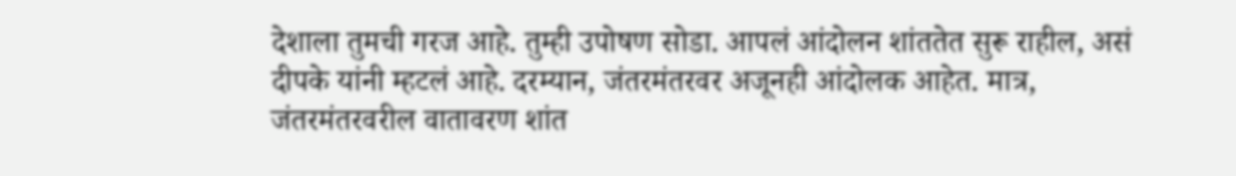देशाला तुमची गरज आहे. तुम्ही उपोषण सोडा. आपलं आंदोलन शांततेत सुरू राहील, असं दीपके यांनी म्हटलं आहे. दरम्यान, जंतरमंतरवर अजूनही आंदोलक आहेत. मात्र, जंतरमंतरवरील वातावरण शांत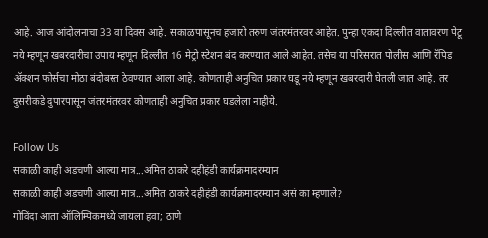आहे. आज आंदोलनाचा 33 वा दिवस आहे. सकाळपासूनच हजारो तरुण जंतरमंतरवर आहेत. पुन्हा एकदा दिल्लीत वातावरण पेटू नये म्हणून खबरदारीचा उपाय म्हणून दिल्लीत 16 मेट्रो स्टेशन बंद करण्यात आले आहेत. तसेच या परिसरात पोलीस आणि रॅपिड ॲक्शन फोर्सचा मोठा बंदोबस्त ठेवण्यात आला आहे. कोणताही अनुचित प्रकार घडू नये म्हणून खबरदारी घेतली जात आहे. तर दुसरीकडे दुपारपासून जंतरमंतरवर कोणताही अनुचित प्रकार घडलेला नाहीये.

Follow Us
सकाळी काही अडचणी आल्या मात्र...अमित ठाकरे दहीहंडी कार्यक्रमादरम्यान
सकाळी काही अडचणी आल्या मात्र...अमित ठाकरे दहीहंडी कार्यक्रमादरम्यान असं का म्हणाले?
गोविंदा आता ऑलिम्पिकमध्ये जायला हवा; ठाणे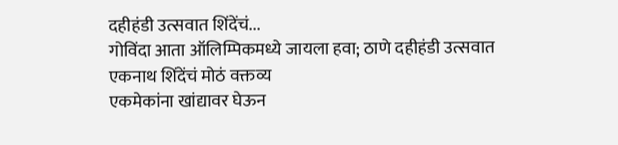दहीहंडी उत्सवात शिंदेंचं...
गोविंदा आता ऑलिम्पिकमध्ये जायला हवा; ठाणे दहीहंडी उत्सवात एकनाथ शिंदेंचं मोठं वक्तव्य
एकमेकांना खांद्यावर घेऊन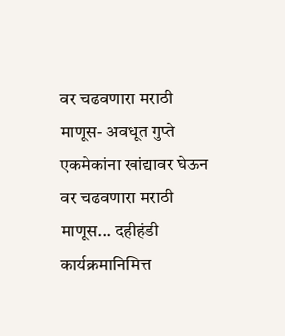वर चढवणारा मराठी माणूस- अवधूत गुप्ते
एकमेकांना खांद्यावर घेऊन वर चढवणारा मराठी माणूस... दहीहंडी कार्यक्रमानिमित्त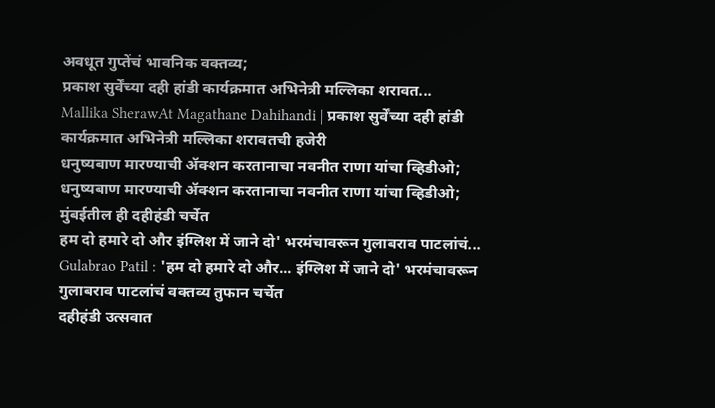अवधूत गुप्तेंचं भावनिक वक्तव्य;
प्रकाश सुर्वेंच्या दही हांडी कार्यक्रमात अभिनेत्री मल्लिका शरावत...
Mallika SherawAt Magathane Dahihandi | प्रकाश सुर्वेंच्या दही हांडी कार्यक्रमात अभिनेत्री मल्लिका शरावतची हजेरी
धनुष्यबाण मारण्याची ॲक्शन करतानाचा नवनीत राणा यांचा व्हिडीओ;
धनुष्यबाण मारण्याची ॲक्शन करतानाचा नवनीत राणा यांचा व्हिडीओ; मुंबईतील ही दहीहंडी चर्चेत
हम दो हमारे दो और इंग्लिश में जाने दो' भरमंचावरून गुलाबराव पाटलांचं...
Gulabrao Patil : 'हम दो हमारे दो और... इंग्लिश में जाने दो' भरमंचावरून गुलाबराव पाटलांचं वक्तव्य तुफान चर्चेत
दहीहंडी उत्सवात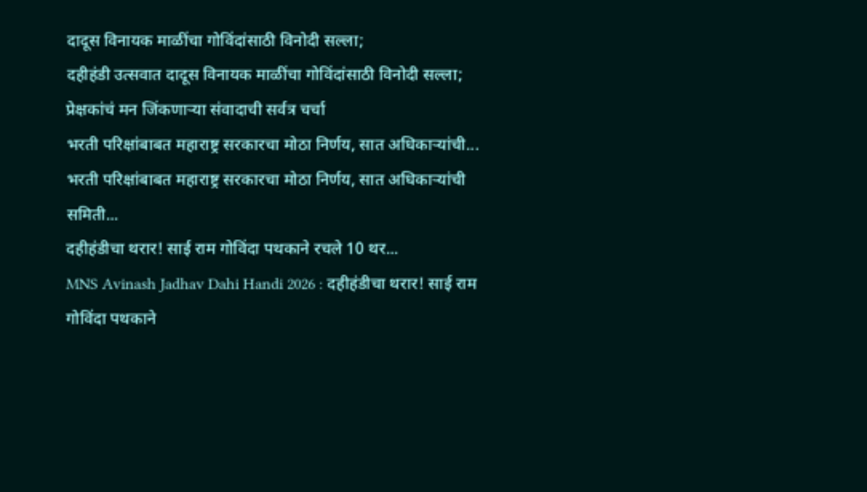दादूस विनायक माळींचा गोविंदांसाठी विनोदी सल्ला;
दहीहंडी उत्सवात दादूस विनायक माळींचा गोविंदांसाठी विनोदी सल्ला; प्रेक्षकांचं मन जिंकणाऱ्या संवादाची सर्वत्र चर्चा
भरती परिक्षांबाबत महाराष्ट्र सरकारचा मोठा निर्णय, सात अधिकाऱ्यांची...
भरती परिक्षांबाबत महाराष्ट्र सरकारचा मोठा निर्णय, सात अधिकाऱ्यांची समिती...
दहीहंडीचा थरार! साई राम गोविंदा पथकाने रचले 10 थर...
MNS Avinash Jadhav Dahi Handi 2026 : दहीहंडीचा थरार! साई राम गोविंदा पथकाने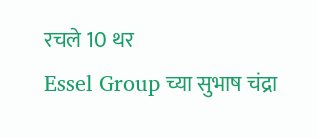रचले 10 थर
Essel Group च्या सुभाष चंद्रा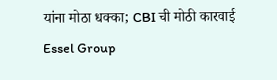यांना मोठा धक्का; CBI ची मोठी कारवाई
Essel Group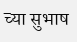च्या सुभाष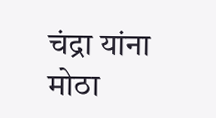चंद्रा यांना मोठा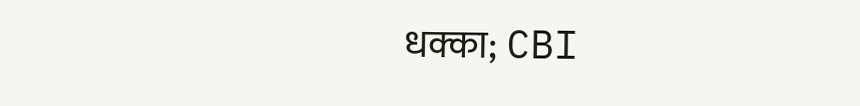धक्का; CBI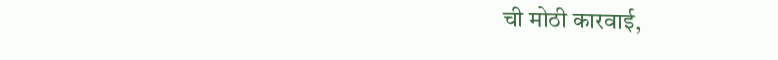ची मोठी कारवाई,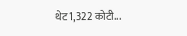थेट 1,322 कोटी...